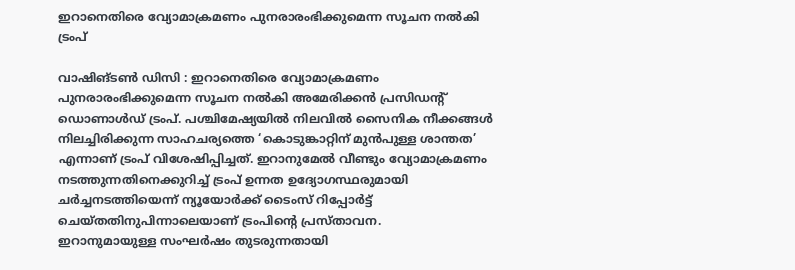ഇറാനെതിരെ വ്യോമാക്രമണം പുനരാരംഭിക്കുമെന്ന സൂചന നൽകി ട്രംപ്

വാഷിങ്ടൺ ഡിസി : ഇറാനെതിരെ വ്യോമാക്രമണം പുനരാരംഭിക്കുമെന്ന സൂചന നൽകി അമേരിക്കൻ പ്രസിഡന്റ് ഡൊണാൾഡ് ട്രംപ്. പശ്ചിമേഷ്യയിൽ നിലവിൽ സൈനിക നീക്കങ്ങൾ നിലച്ചിരിക്കുന്ന സാഹചര്യത്തെ ‘കൊടുങ്കാറ്റിന് മുൻപുള്ള ശാന്തത’ എന്നാണ് ട്രംപ് വിശേഷിപ്പിച്ചത്. ഇറാനുമേൽ വീണ്ടും വ്യോമാക്രമണം നടത്തുന്നതിനെക്കുറിച്ച് ട്രംപ് ഉന്നത ഉദ്യോഗസ്ഥരുമായി ചർച്ചനടത്തിയെന്ന് ന്യൂയോർക്ക് ടൈംസ് റിപ്പോർട്ട് ചെയ്തതിനുപിന്നാലെയാണ് ട്രംപിന്റെ പ്രസ്താവന.
ഇറാനുമായുള്ള സംഘർഷം തുടരുന്നതായി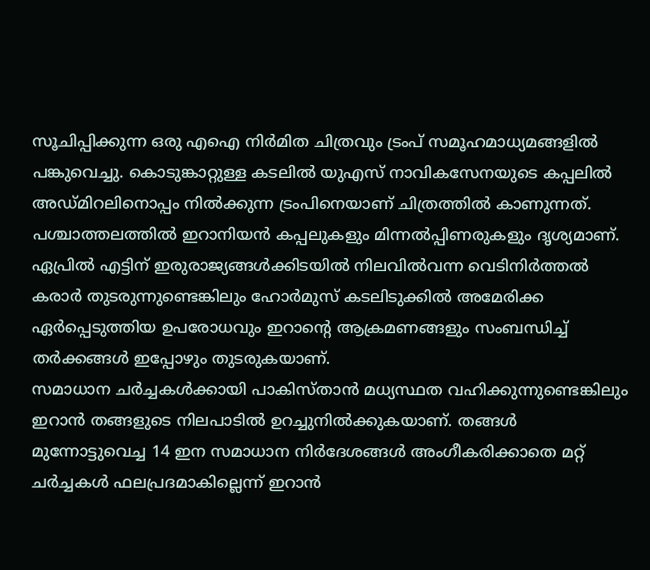സൂചിപ്പിക്കുന്ന ഒരു എഐ നിർമിത ചിത്രവും ട്രംപ് സമൂഹമാധ്യമങ്ങളിൽ പങ്കുവെച്ചു. കൊടുങ്കാറ്റുള്ള കടലിൽ യുഎസ് നാവികസേനയുടെ കപ്പലിൽ അഡ്മിറലിനൊപ്പം നിൽക്കുന്ന ട്രംപിനെയാണ് ചിത്രത്തിൽ കാണുന്നത്. പശ്ചാത്തലത്തിൽ ഇറാനിയൻ കപ്പലുകളും മിന്നൽപ്പിണരുകളും ദൃശ്യമാണ്.
ഏപ്രിൽ എട്ടിന് ഇരുരാജ്യങ്ങൾക്കിടയിൽ നിലവിൽവന്ന വെടിനിർത്തൽ കരാർ തുടരുന്നുണ്ടെങ്കിലും ഹോർമുസ് കടലിടുക്കിൽ അമേരിക്ക ഏർപ്പെടുത്തിയ ഉപരോധവും ഇറാന്റെ ആക്രമണങ്ങളും സംബന്ധിച്ച് തർക്കങ്ങൾ ഇപ്പോഴും തുടരുകയാണ്.
സമാധാന ചർച്ചകൾക്കായി പാകിസ്താൻ മധ്യസ്ഥത വഹിക്കുന്നുണ്ടെങ്കിലും ഇറാൻ തങ്ങളുടെ നിലപാടിൽ ഉറച്ചുനിൽക്കുകയാണ്. തങ്ങൾ മുന്നോട്ടുവെച്ച 14 ഇന സമാധാന നിർദേശങ്ങൾ അംഗീകരിക്കാതെ മറ്റ് ചർച്ചകൾ ഫലപ്രദമാകില്ലെന്ന് ഇറാൻ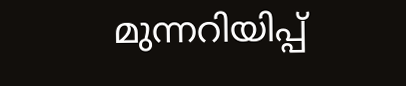മുന്നറിയിപ്പ്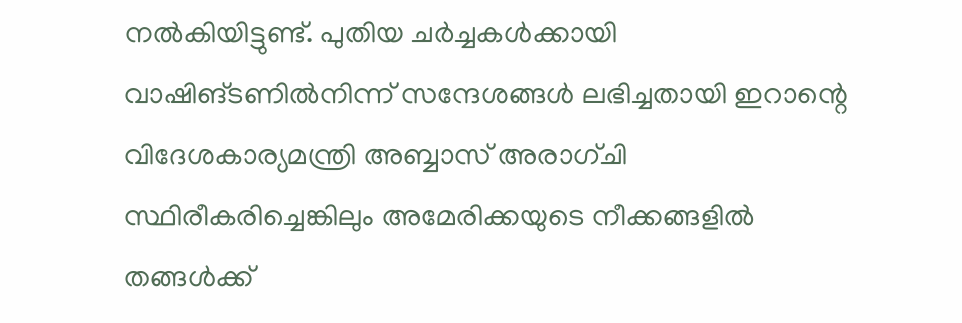നൽകിയിട്ടുണ്ട്. പുതിയ ചർച്ചകൾക്കായി വാഷിങ്ടണിൽനിന്ന് സന്ദേശങ്ങൾ ലഭിച്ചതായി ഇറാന്റെ വിദേശകാര്യമന്ത്രി അബ്ബാസ് അരാഗ്ചി സ്ഥിരീകരിച്ചെങ്കിലും അമേരിക്കയുടെ നീക്കങ്ങളിൽ തങ്ങൾക്ക്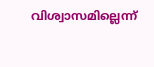വിശ്വാസമില്ലെന്ന്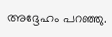അദ്ദേഹം പറഞ്ഞു.